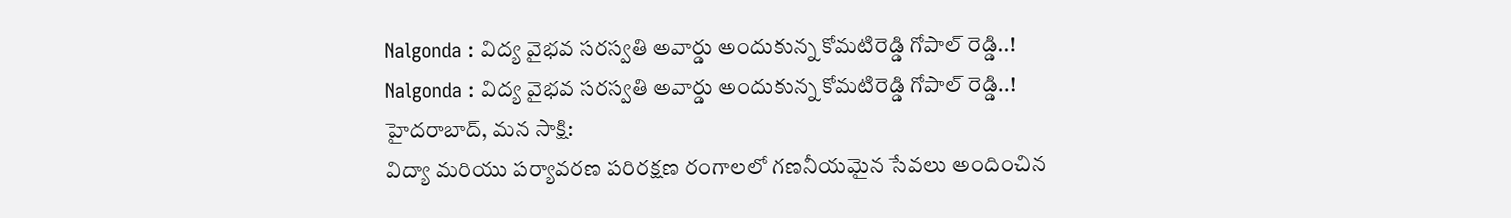Nalgonda : విద్య వైభవ సరస్వతి అవార్డు అందుకున్న కోమటిరెడ్డి గోపాల్ రెడ్డి..!
Nalgonda : విద్య వైభవ సరస్వతి అవార్డు అందుకున్న కోమటిరెడ్డి గోపాల్ రెడ్డి..!
హైదరాబాద్, మన సాక్షి:
విద్యా మరియు పర్యావరణ పరిరక్షణ రంగాలలో గణనీయమైన సేవలు అందించిన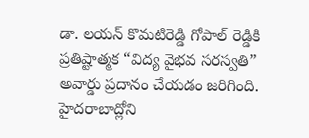డా. లయన్ కొమటిరెడ్డి గోపాల్ రెడ్డికి ప్రతిష్టాత్మక “విద్య వైభవ సరస్వతి” అవార్డు ప్రదానం చేయడం జరిగింది. హైదరాబాద్లోని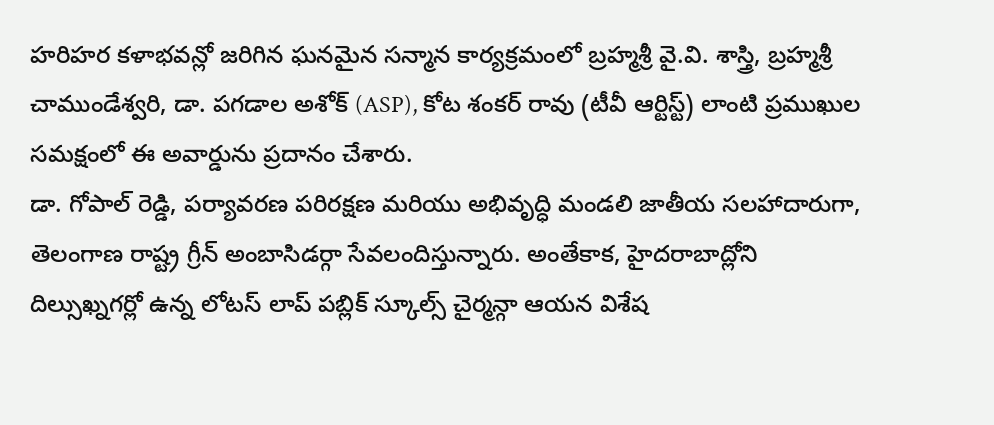హరిహర కళాభవన్లో జరిగిన ఘనమైన సన్మాన కార్యక్రమంలో బ్రహ్మశ్రీ వై.వి. శాస్త్రి, బ్రహ్మశ్రీ చాముండేశ్వరి, డా. పగడాల అశోక్ (ASP), కోట శంకర్ రావు (టీవీ ఆర్టిస్ట్) లాంటి ప్రముఖుల సమక్షంలో ఈ అవార్డును ప్రదానం చేశారు.
డా. గోపాల్ రెడ్డి, పర్యావరణ పరిరక్షణ మరియు అభివృద్ధి మండలి జాతీయ సలహాదారుగా, తెలంగాణ రాష్ట్ర గ్రీన్ అంబాసిడర్గా సేవలందిస్తున్నారు. అంతేకాక, హైదరాబాద్లోని దిల్సుఖ్నగర్లో ఉన్న లోటస్ లాప్ పబ్లిక్ స్కూల్స్ చైర్మన్గా ఆయన విశేష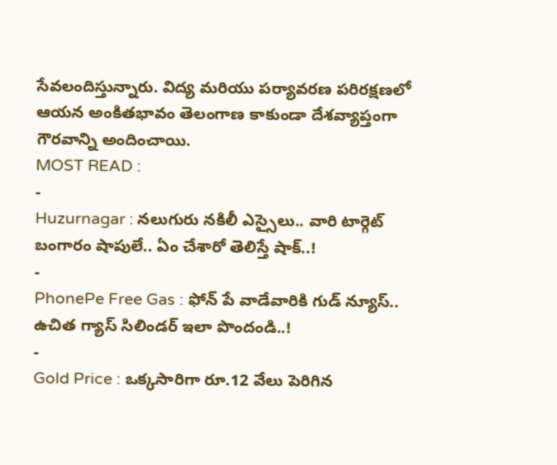సేవలందిస్తున్నారు. విద్య మరియు పర్యావరణ పరిరక్షణలో ఆయన అంకితభావం తెలంగాణ కాకుండా దేశవ్యాప్తంగా గౌరవాన్ని అందించాయి.
MOST READ :
-
Huzurnagar : నలుగురు నకిలీ ఎస్సైలు.. వారి టార్గెట్ బంగారం షాపులే.. ఏం చేశారో తెలిస్తే షాక్..!
-
PhonePe Free Gas : ఫోన్ పే వాడేవారికి గుడ్ న్యూస్.. ఉచిత గ్యాస్ సిలిండర్ ఇలా పొందండి..!
-
Gold Price : ఒక్కసారిగా రూ.12 వేలు పెరిగిన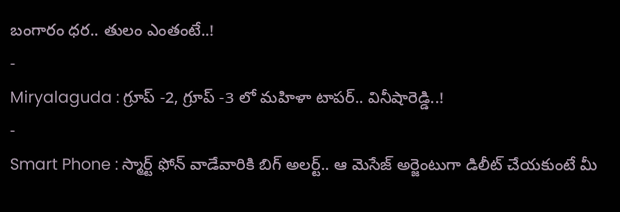బంగారం ధర.. తులం ఎంతంటే..!
-
Miryalaguda : గ్రూప్ -2, గ్రూప్ -3 లో మహిళా టాపర్.. వినీషారెడ్డి..!
-
Smart Phone : స్మార్ట్ ఫోన్ వాడేవారికి బిగ్ అలర్ట్.. ఆ మెసేజ్ అర్జెంటుగా డిలీట్ చేయకుంటే మీ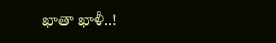ఖాతా ఖాళీ..!